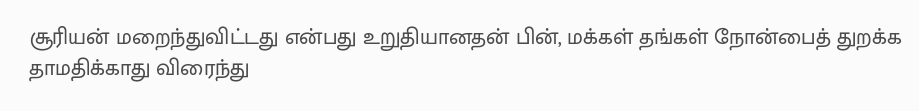சூரியன் மறைந்துவிட்டது என்பது உறுதியானதன் பின், மக்கள் தங்கள் நோன்பைத் துறக்க தாமதிக்காது விரைந்து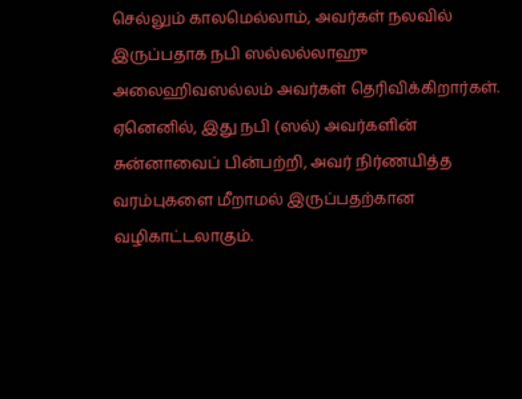செல்லும் காலமெல்லாம், அவர்கள் நலவில் இருப்பதாக நபி ஸல்லல்லாஹு அலைஹிவஸல்லம் அவர்கள் தெரிவிக்கிறார்கள். ஏனெனில், இது நபி (ஸல்) அவர்களின் சுன்னாவைப் பின்பற்றி, அவர் நிர்ணயித்த வரம்புகளை மீறாமல் இருப்பதற்கான வழிகாட்டலாகும்.